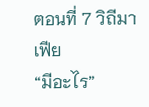ตอนที่ 7 วิถีมาเฟีย
“มีอะไร”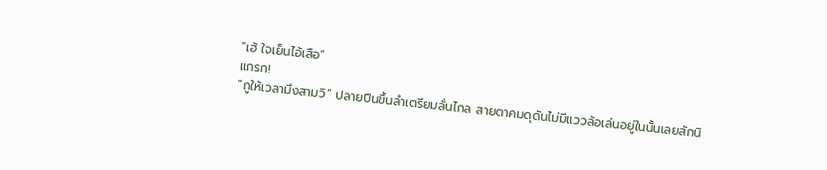“เฮ้ ใจเย็นไอ้เสือ”
แกรก!
“กูให้เวลามึงสามวิ” ปลายปืนขึ้นลำเตรียมลั่นไกล สายตาคมดุดันไม่มีแววล้อเล่นอยู่ในนั้นเลยสักนิ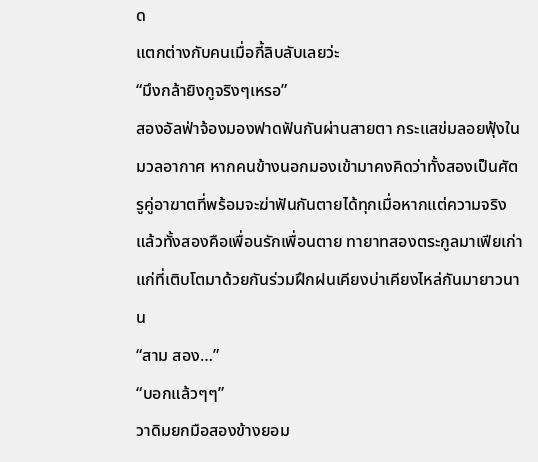ด
แตกต่างกับคนเมื่อกี้ลิบลับเลยว่ะ
“มึงกล้ายิงกูจริงๆเหรอ”
สองอัลฟ่าจ้องมองฟาดฟันกันผ่านสายตา กระแสข่มลอยฟุ้งในมวลอากาศ หากคนข้างนอกมองเข้ามาคงคิดว่าทั้งสองเป็นศัตรูคู่อาฆาตที่พร้อมจะฆ่าฟันกันตายได้ทุกเมื่อหากแต่ความจริงแล้วทั้งสองคือเพื่อนรักเพื่อนตาย ทายาทสองตระกูลมาเฟียเก่าแก่ที่เติบโตมาด้วยกันร่วมฝึกฝนเคียงบ่าเคียงไหล่กันมายาวนาน
“สาม สอง…”
“บอกแล้วๆๆ”
วาดิมยกมือสองข้างยอม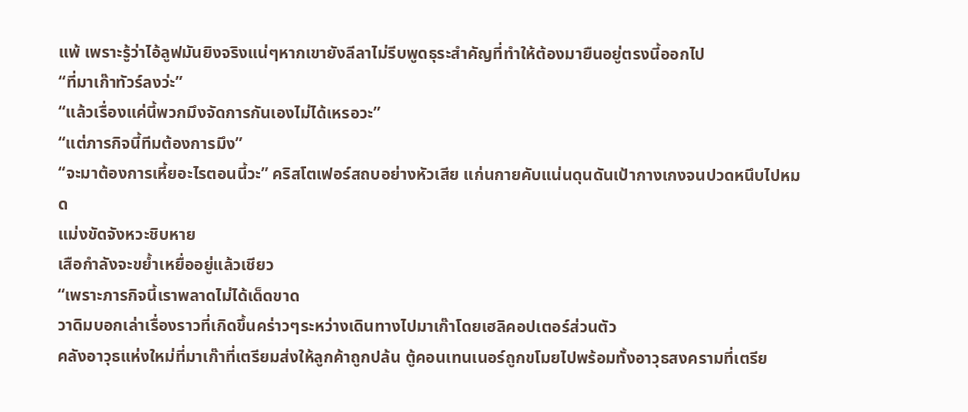แพ้ เพราะรู้ว่าไอ้ลูฟมันยิงจริงแน่ๆหากเขายังลีลาไม่รีบพูดธุระสำคัญที่ทำให้ต้องมายืนอยู่ตรงนี้ออกไป
“ที่มาเก๊าทัวร์ลงว่ะ”
“แล้วเรื่องแค่นี้พวกมึงจัดการกันเองไม่ได้เหรอวะ”
“แต่ภารกิจนี้ทีมต้องการมึง”
“จะมาต้องการเหี้ยอะไรตอนนี้วะ” คริสโตเฟอร์สถบอย่างหัวเสีย แก่นกายคับแน่นดุนดันเป้ากางเกงจนปวดหนึบไปหมด
แม่งขัดจังหวะชิบหาย
เสือกำลังจะขย้ำเหยื่ออยู่แล้วเชียว
“เพราะภารกิจนี้เราพลาดไม่ได้เด็ดขาด
วาดิมบอกเล่าเรื่องราวที่เกิดขึ้นคร่าวๆระหว่างเดินทางไปมาเก๊าโดยเฮลิคอปเตอร์ส่วนตัว
คลังอาวุธแห่งใหม่ที่มาเก๊าที่เตรียมส่งให้ลูกค้าถูกปล้น ตู้คอนเทนเนอร์ถูกขโมยไปพร้อมทั้งอาวุธสงครามที่เตรีย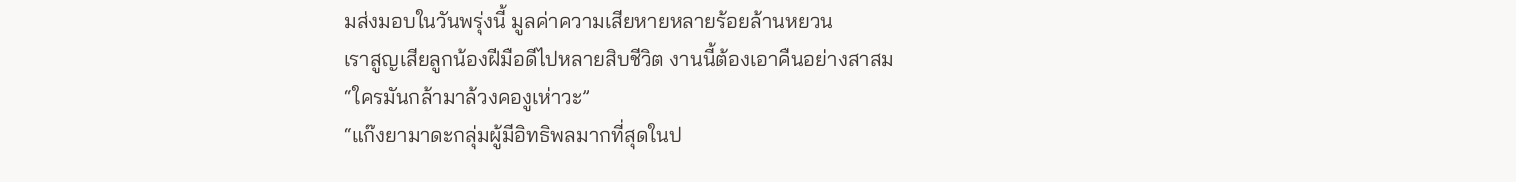มส่งมอบในวันพรุ่งนี้ มูลค่าความเสียหายหลายร้อยล้านหยวน
เราสูญเสียลูกน้องฝีมือดีไปหลายสิบชีวิต งานนี้ต้องเอาคืนอย่างสาสม
“ใครมันกล้ามาล้วงคองูเห่าวะ”
“แก๊งยามาดะกลุ่มผู้มีอิทธิพลมากที่สุดในป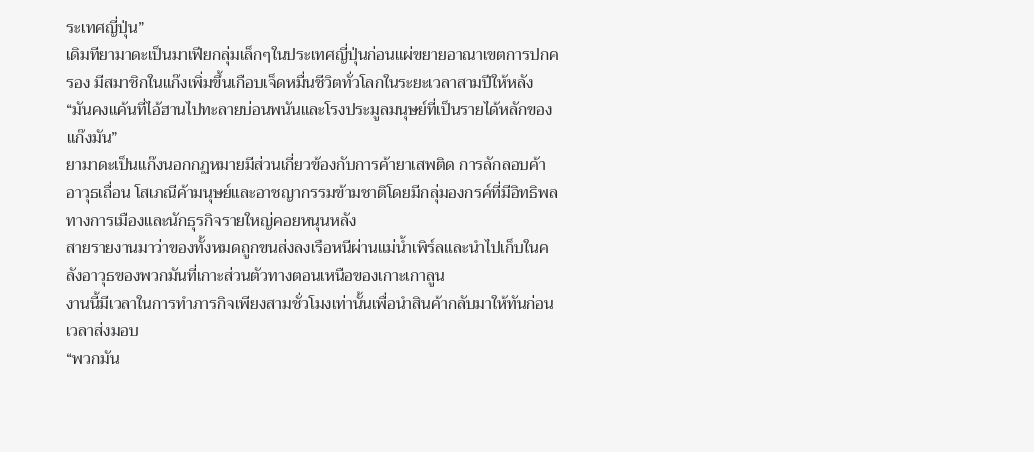ระเทศญี่ปุ่น”
เดิมทียามาดะเป็นมาเฟียกลุ่มเล็กๆในประเทศญี่ปุ่นก่อนแผ่ขยายอาณาเขตการปกครอง มีสมาชิกในแก๊งเพิ่มขึ้นเกือบเจ็ดหมื่นชีวิตทั่วโลกในระยะเวลาสามปีให้หลัง “มันคงแค้นที่ไอ้ฮานไปทะลายบ่อนพนันและโรงประมูลมนุษย์ที่เป็นรายได้หลักของแก๊งมัน”
ยามาดะเป็นแก๊งนอกกฏหมายมีส่วนเกี่ยวข้องกับการค้ายาเสพติด การลักลอบค้าอาวุธเถื่อน โสเภณีค้ามนุษย์และอาชญากรรมข้ามชาติโดยมีกลุ่มองกรค์ที่มีอิทธิพลทางการเมืองและนักธุรกิจรายใหญ่คอยหนุนหลัง
สายรายงานมาว่าของทั้งหมดถูกขนส่งลงเรือหนีผ่านแม่น้ำเพิร์ลและนำไปเก็บในคลังอาวุธของพวกมันที่เกาะส่วนตัวทางตอนเหนือของเกาะเกาลูน
งานนี้มีเวลาในการทำภารกิจเพียงสามชั่วโมงเท่านั้นเพื่อนำสินค้ากลับมาให้ทันก่อนเวลาส่งมอบ
“พวกมัน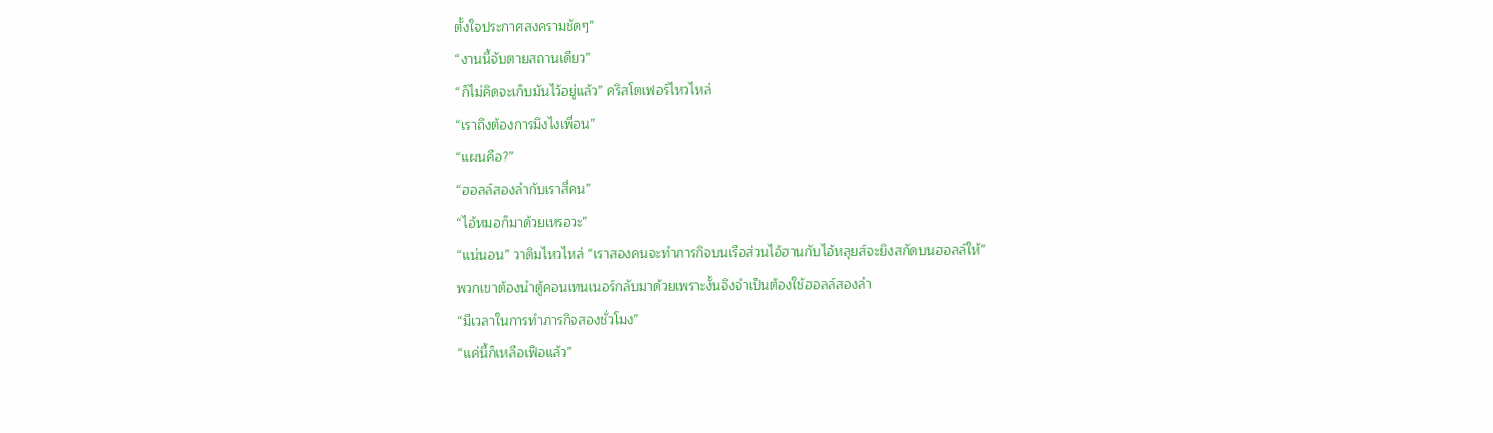ตั้งใจประกาศสงครามชัดๆ”
“งานนี้จับตายสถานเดียว”
“ก็ไม่คิดจะเก็บมันไว้อยู่แล้ว” คริสโตเฟอร์ไหวไหล่
“เราถึงต้องการมึงไงเพื่อน”
“แผนคือ?”
“ฮอลล์สองลำกับเราสี่คน”
“ไอ้หมอก็มาด้วยเหรอวะ”
“แน่นอน” วาดิมไหวไหล่ “เราสองคนจะทำภารกิจบนเรือส่วนไอ้ฮานกับไอ้หลุยส์จะยิงสกัดบนฮอลล์ให้”
พวกเขาต้องนำตู้คอนเทนเนอร์กลับมาด้วยเพราะงั้นจึงจำเป็นต้องใช้ฮอลล์สองลำ
“มีเวลาในการทำภารกิจสองชั่วโมง”
“แค่นี้ก็เหลือเฟือแล้ว”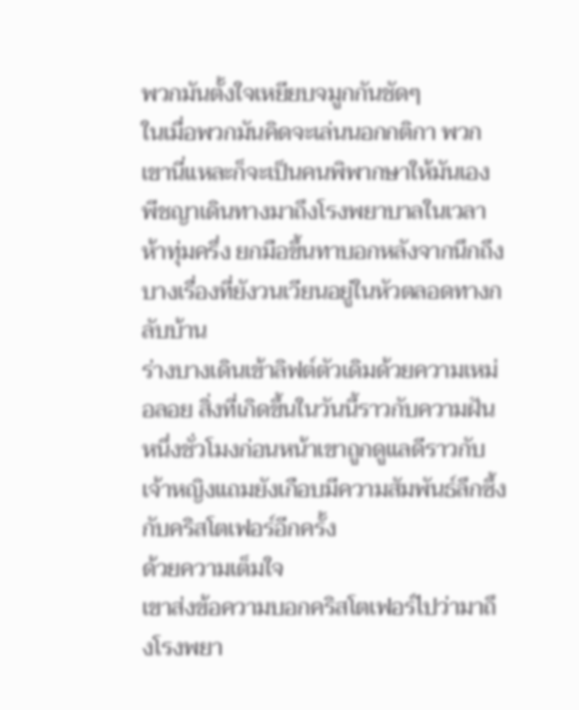พวกมันตั้งใจเหยียบจมูกกันชัดๆ
ในเมื่อพวกมันคิดจะเล่นนอกกติกา พวกเขานี่แหละก็จะเป็นคนพิพากษาให้มันเอง
พีชญาเดินทางมาถึงโรงพยาบาลในเวลาห้าทุ่มครึ่ง ยกมือขึ้นทาบอกหลังจากนึกถึงบางเรื่องที่ยังวนเวียนอยู่ในหัวตลอดทางกลับบ้าน
ร่างบางเดินเข้าลิฟต์ตัวเดิมด้วยความเหม่อลอย สิ่งที่เกิดขึ้นในวันนี้ราวกับความฝัน หนึ่งชั่วโมงก่อนหน้าเขาถูกดูแลดีราวกับเจ้าหญิงแถมยังเกือบมีความสัมพันธ์ลึกซึ้งกับคริสโตเฟอร์อีกครั้ง
ด้วยความเต็มใจ
เขาส่งข้อความบอกคริสโตเฟอร์ไปว่ามาถึงโรงพยา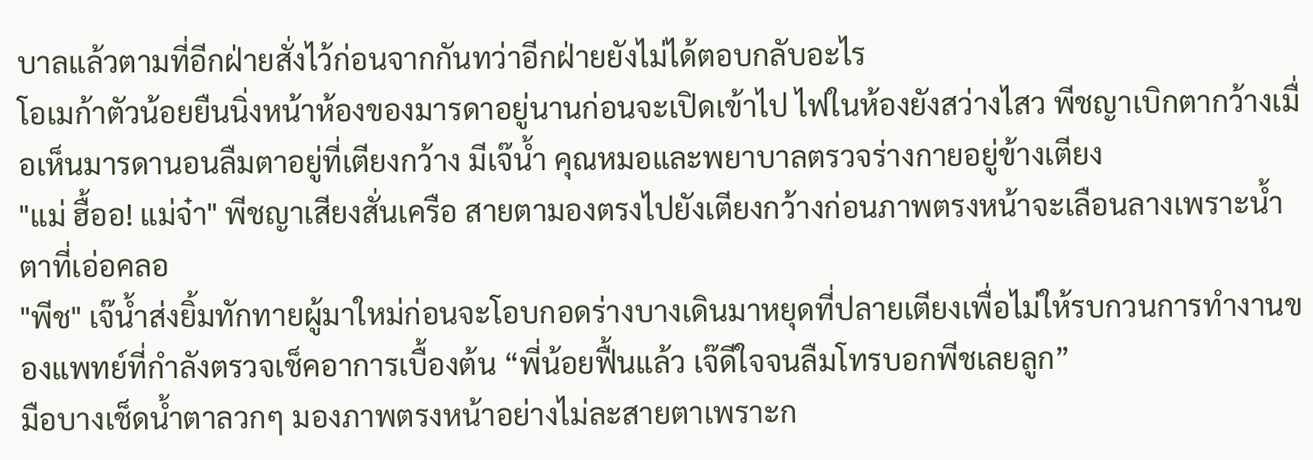บาลแล้วตามที่อีกฝ่ายสั่งไว้ก่อนจากกันทว่าอีกฝ่ายยังไม่ได้ตอบกลับอะไร
โอเมก้าตัวน้อยยืนนิ่งหน้าห้องของมารดาอยู่นานก่อนจะเปิดเข้าไป ไฟในห้องยังสว่างไสว พีชญาเบิกตากว้างเมื่อเห็นมารดานอนลืมตาอยู่ที่เตียงกว้าง มีเจ๊น้ำ คุณหมอและพยาบาลตรวจร่างกายอยู่ข้างเตียง
"แม่ ฮื้ออ! แม่จ๋า" พีชญาเสียงสั่นเครือ สายตามองตรงไปยังเตียงกว้างก่อนภาพตรงหน้าจะเลือนลางเพราะน้ำตาที่เอ่อคลอ
"พีช" เจ๊น้ำส่งยิ้มทักทายผู้มาใหม่ก่อนจะโอบกอดร่างบางเดินมาหยุดที่ปลายเตียงเพื่อไม่ให้รบกวนการทำงานของแพทย์ที่กำลังตรวจเช็คอาการเบื้องต้น “พี่น้อยฟื้นแล้ว เจ๊ดีใจจนลืมโทรบอกพีชเลยลูก”
มือบางเช็ดน้ำตาลวกๆ มองภาพตรงหน้าอย่างไม่ละสายตาเพราะก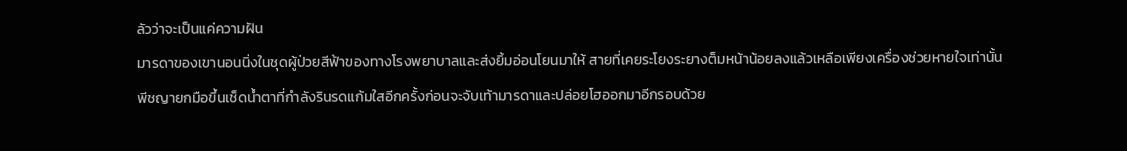ลัวว่าจะเป็นแค่ความฝัน
มารดาของเขานอนนิ่งในชุดผู้ป่วยสีฟ้าของทางโรงพยาบาลและส่งยิ้มอ่อนโยนมาให้ สายที่เคยระโยงระยางต็มหน้าน้อยลงแล้วเหลือเพียงเครื่องช่วยหายใจเท่านั้น
พีชญายกมือขึ้นเช็ดน้ำตาที่กำลังรินรดแก้มใสอีกครั้งก่อนจะจับเท้ามารดาและปล่อยโฮออกมาอีกรอบด้วย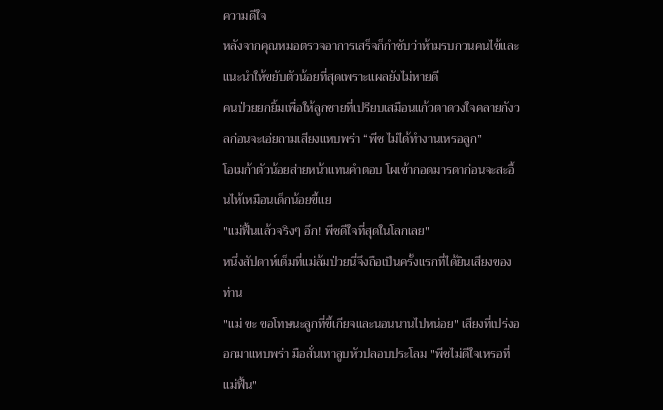ความดีใจ
หลังจากคุณหมอตรวจอาการเสร็จก็กำชับว่าห้ามรบกวนคนไข้และแนะนำให้ขยับตัวน้อยที่สุดเพราะแผลยังไม่หายดี
คนป่วยยกยิ้มเพื่อให้ลูกชายที่เปรียบเสมือนแก้วตาดวงใจคลายกังวลก่อนจะเอ่ยถามเสียงแหบพร่า “พีช ไม่ได้ทำงานเหรอลูก”
โอเมก้าตัวน้อยส่ายหน้าแทนคำตอบ โผเข้ากอดมารดาก่อนจะสะอื้นไห้เหมือนเด็กน้อยขี้แย
"แม่ฟื้นแล้วจริงๆ อึก! พีชดีใจที่สุดในโลกเลย"
หนึ่งสัปดาห์เต็มที่แม่ล้มป่วยนี่จึงถือเป็นครั้งแรกที่ได้ยินเสียงของท่าน
"แม่ ขะ ขอโทษนะลูกที่ขี้เกียจและนอนนานไปหน่อย" เสียงที่เปร่งออกมาแหบพร่า มือสั่นเทาลูบหัวปลอบประโลม "พีชไม่ดีใจเหรอที่แม่ฟื้น"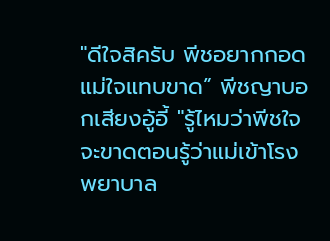"ดีใจสิครับ พีชอยากกอดแม่ใจแทบขาด” พีชญาบอกเสียงอู้อี้ "รู้ไหมว่าพีชใจจะขาดตอนรู้ว่าแม่เข้าโรงพยาบาล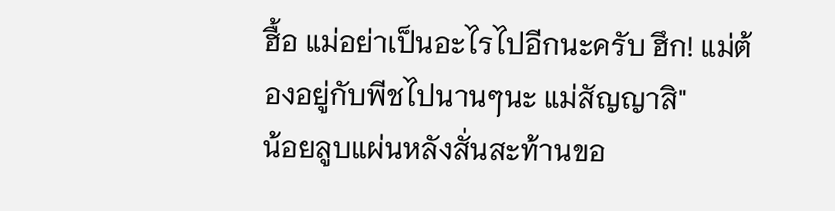ฮื้อ แม่อย่าเป็นอะไรไปอีกนะครับ ฮึก! แม่ต้องอยู่กับพีชไปนานๆนะ แม่สัญญาสิ"
น้อยลูบแผ่นหลังสั่นสะท้านขอ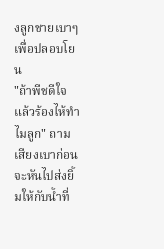งลูกชายเบาๆเพื่อปลอบโยน
"ถ้าพีชดีใจแล้วร้องไห้ทำไมลูก" ถามเสียงเบาก่อนจะหันไปส่งยิ้มให้กับน้ำที่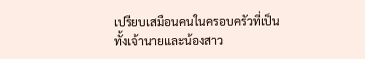เปรียบเสมือนคนในครอบครัวที่เป็นทั้งเจ้านายและน้องสาว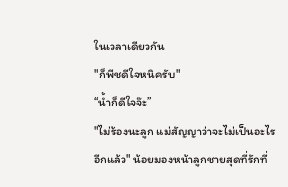ในเวลาเดียวกัน
"ก็พีชดีใจหนิครับ"
“น้ำก็ดีใจจ๊ะ”
"ไม่ร้องนะลูก แม่สัญญาว่าจะไม่เป็นอะไรอีกแล้ว" น้อยมองหน้าลูกชายสุดที่รักที่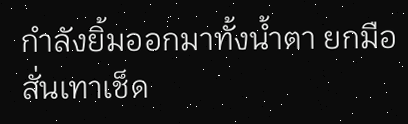กำลังยิ้มออกมาทั้งน้ำตา ยกมือสั่นเทาเช็ด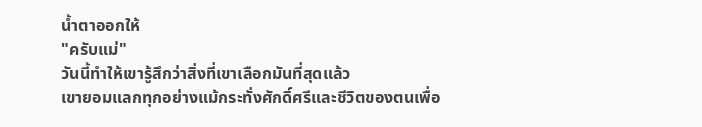น้ำตาออกให้
"ครับแม่"
วันนี้ทำให้เขารู้สึกว่าสิ่งที่เขาเลือกมันที่สุดแล้ว
เขายอมแลกทุกอย่างแม้กระทั่งศักดิ์ศรีและชีวิตของตนเพื่อ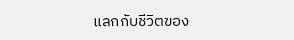แลกกับชีวิตของ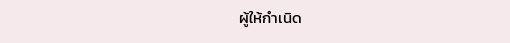ผู้ให้กำเนิด